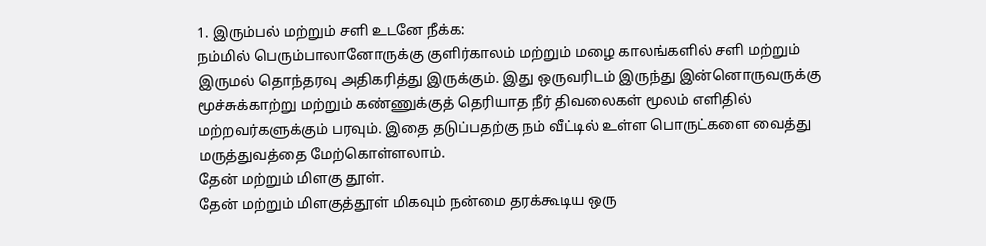1. இரும்பல் மற்றும் சளி உடனே நீக்க:
நம்மில் பெரும்பாலானோருக்கு குளிர்காலம் மற்றும் மழை காலங்களில் சளி மற்றும் இருமல் தொந்தரவு அதிகரித்து இருக்கும். இது ஒருவரிடம் இருந்து இன்னொருவருக்கு மூச்சுக்காற்று மற்றும் கண்ணுக்குத் தெரியாத நீர் திவலைகள் மூலம் எளிதில் மற்றவர்களுக்கும் பரவும். இதை தடுப்பதற்கு நம் வீட்டில் உள்ள பொருட்களை வைத்து மருத்துவத்தை மேற்கொள்ளலாம்.
தேன் மற்றும் மிளகு தூள்.
தேன் மற்றும் மிளகுத்தூள் மிகவும் நன்மை தரக்கூடிய ஒரு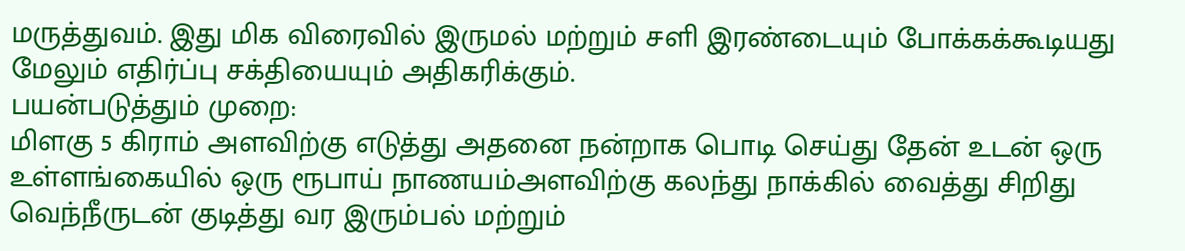மருத்துவம். இது மிக விரைவில் இருமல் மற்றும் சளி இரண்டையும் போக்கக்கூடியது மேலும் எதிர்ப்பு சக்தியையும் அதிகரிக்கும்.
பயன்படுத்தும் முறை:
மிளகு 5 கிராம் அளவிற்கு எடுத்து அதனை நன்றாக பொடி செய்து தேன் உடன் ஒரு உள்ளங்கையில் ஒரு ரூபாய் நாணயம்அளவிற்கு கலந்து நாக்கில் வைத்து சிறிது வெந்நீருடன் குடித்து வர இரும்பல் மற்றும்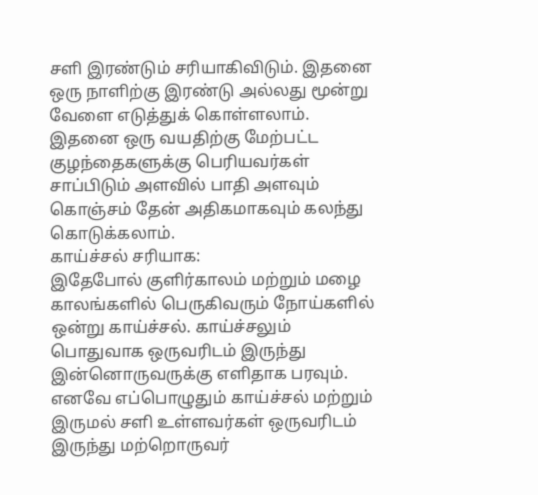சளி இரண்டும் சரியாகிவிடும். இதனை ஒரு நாளிற்கு இரண்டு அல்லது மூன்று வேளை எடுத்துக் கொள்ளலாம். இதனை ஒரு வயதிற்கு மேற்பட்ட குழந்தைகளுக்கு பெரியவர்கள் சாப்பிடும் அளவில் பாதி அளவும் கொஞ்சம் தேன் அதிகமாகவும் கலந்து கொடுக்கலாம்.
காய்ச்சல் சரியாக:
இதேபோல் குளிர்காலம் மற்றும் மழை காலங்களில் பெருகிவரும் நோய்களில் ஒன்று காய்ச்சல். காய்ச்சலும் பொதுவாக ஒருவரிடம் இருந்து இன்னொருவருக்கு எளிதாக பரவும். எனவே எப்பொழுதும் காய்ச்சல் மற்றும் இருமல் சளி உள்ளவர்கள் ஒருவரிடம் இருந்து மற்றொருவர்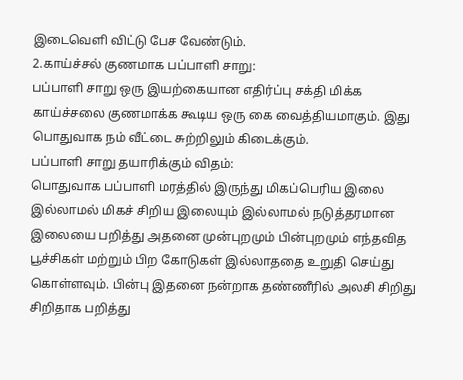இடைவெளி விட்டு பேச வேண்டும்.
2.காய்ச்சல் குணமாக பப்பாளி சாறு:
பப்பாளி சாறு ஒரு இயற்கையான எதிர்ப்பு சக்தி மிக்க காய்ச்சலை குணமாக்க கூடிய ஒரு கை வைத்தியமாகும். இது பொதுவாக நம் வீட்டை சுற்றிலும் கிடைக்கும்.
பப்பாளி சாறு தயாரிக்கும் விதம்:
பொதுவாக பப்பாளி மரத்தில் இருந்து மிகப்பெரிய இலை இல்லாமல் மிகச் சிறிய இலையும் இல்லாமல் நடுத்தரமான இலையை பறித்து அதனை முன்புறமும் பின்புறமும் எந்தவித பூச்சிகள் மற்றும் பிற கோடுகள் இல்லாததை உறுதி செய்து கொள்ளவும். பின்பு இதனை நன்றாக தண்ணீரில் அலசி சிறிது சிறிதாக பறித்து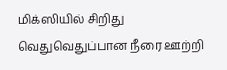மிக்ஸியில் சிறிது வெதுவெதுப்பான நீரை ஊற்றி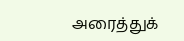அரைத்துக்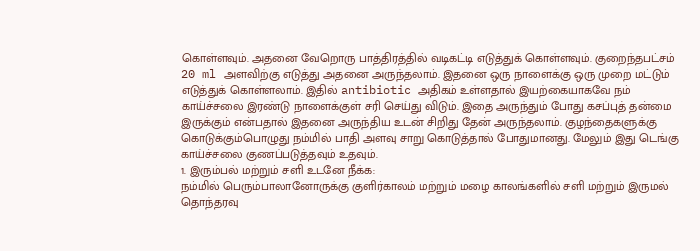கொள்ளவும். அதனை வேறொரு பாத்திரத்தில் வடிகட்டி எடுத்துக் கொள்ளவும். குறைந்தபட்சம் 20 ml அளவிற்கு எடுத்து அதனை அருந்தலாம். இதனை ஒரு நாளைக்கு ஒரு முறை மட்டும் எடுத்துக் கொள்ளலாம். இதில் antibiotic அதிகம் உள்ளதால் இயற்கையாகவே நம் காய்ச்சலை இரண்டு நாளைக்குள் சரி செய்து விடும். இதை அருந்தும் போது கசப்புத் தன்மை இருக்கும் என்பதால் இதனை அருந்திய உடன் சிறிது தேன் அருந்தலாம். குழந்தைகளுக்கு கொடுக்கும்பொழுது நம்மில் பாதி அளவு சாறு கொடுத்தால் போதுமானது. மேலும் இது டெங்கு காய்ச்சலை குணப்படுத்தவும் உதவும்.
1. இரும்பல் மற்றும் சளி உடனே நீக்க:
நம்மில் பெரும்பாலானோருக்கு குளிர்காலம் மற்றும் மழை காலங்களில் சளி மற்றும் இருமல் தொந்தரவு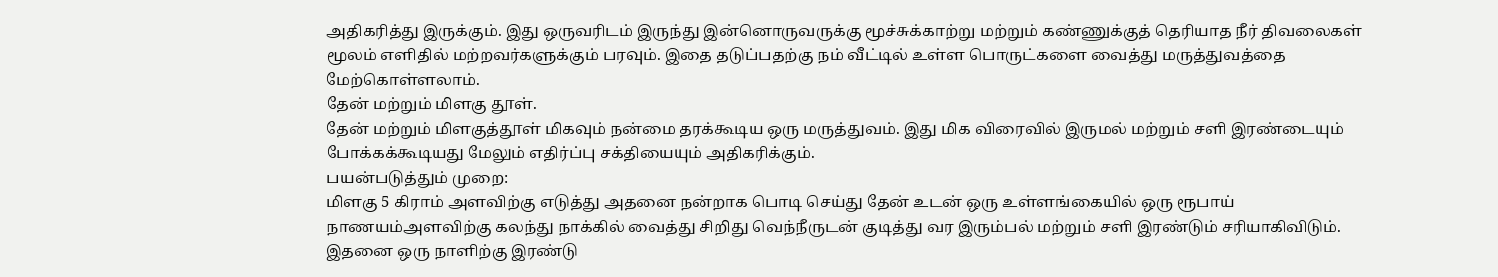அதிகரித்து இருக்கும். இது ஒருவரிடம் இருந்து இன்னொருவருக்கு மூச்சுக்காற்று மற்றும் கண்ணுக்குத் தெரியாத நீர் திவலைகள் மூலம் எளிதில் மற்றவர்களுக்கும் பரவும். இதை தடுப்பதற்கு நம் வீட்டில் உள்ள பொருட்களை வைத்து மருத்துவத்தை மேற்கொள்ளலாம்.
தேன் மற்றும் மிளகு தூள்.
தேன் மற்றும் மிளகுத்தூள் மிகவும் நன்மை தரக்கூடிய ஒரு மருத்துவம். இது மிக விரைவில் இருமல் மற்றும் சளி இரண்டையும் போக்கக்கூடியது மேலும் எதிர்ப்பு சக்தியையும் அதிகரிக்கும்.
பயன்படுத்தும் முறை:
மிளகு 5 கிராம் அளவிற்கு எடுத்து அதனை நன்றாக பொடி செய்து தேன் உடன் ஒரு உள்ளங்கையில் ஒரு ரூபாய் நாணயம்அளவிற்கு கலந்து நாக்கில் வைத்து சிறிது வெந்நீருடன் குடித்து வர இரும்பல் மற்றும் சளி இரண்டும் சரியாகிவிடும். இதனை ஒரு நாளிற்கு இரண்டு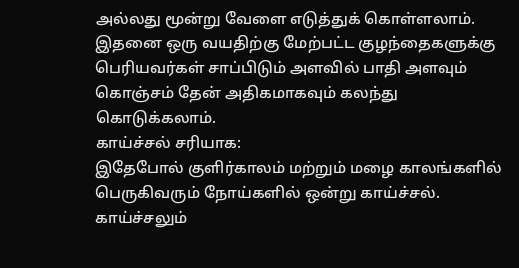அல்லது மூன்று வேளை எடுத்துக் கொள்ளலாம். இதனை ஒரு வயதிற்கு மேற்பட்ட குழந்தைகளுக்கு பெரியவர்கள் சாப்பிடும் அளவில் பாதி அளவும் கொஞ்சம் தேன் அதிகமாகவும் கலந்து கொடுக்கலாம்.
காய்ச்சல் சரியாக:
இதேபோல் குளிர்காலம் மற்றும் மழை காலங்களில் பெருகிவரும் நோய்களில் ஒன்று காய்ச்சல். காய்ச்சலும்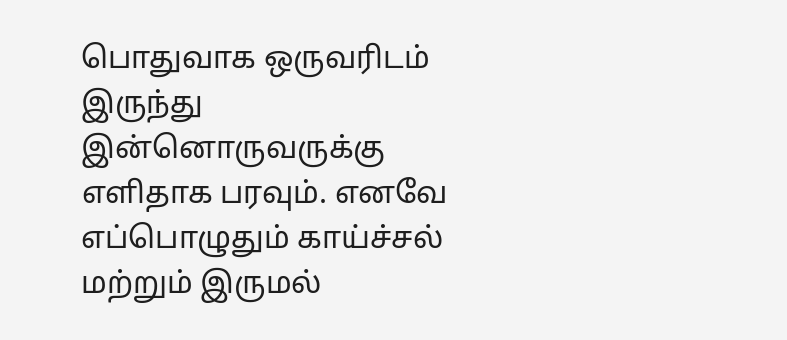பொதுவாக ஒருவரிடம் இருந்து இன்னொருவருக்கு எளிதாக பரவும். எனவே எப்பொழுதும் காய்ச்சல் மற்றும் இருமல்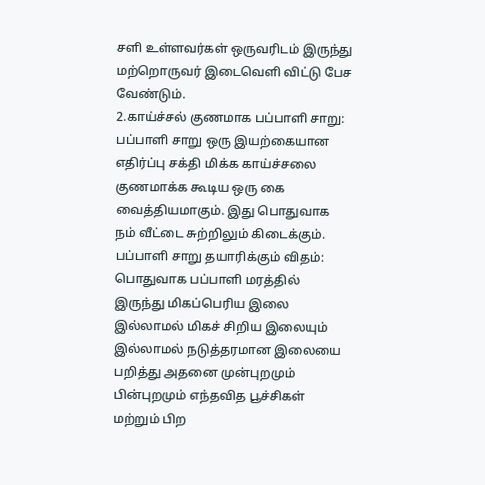சளி உள்ளவர்கள் ஒருவரிடம் இருந்து மற்றொருவர் இடைவெளி விட்டு பேச வேண்டும்.
2.காய்ச்சல் குணமாக பப்பாளி சாறு:
பப்பாளி சாறு ஒரு இயற்கையான எதிர்ப்பு சக்தி மிக்க காய்ச்சலை குணமாக்க கூடிய ஒரு கை வைத்தியமாகும். இது பொதுவாக நம் வீட்டை சுற்றிலும் கிடைக்கும்.
பப்பாளி சாறு தயாரிக்கும் விதம்:
பொதுவாக பப்பாளி மரத்தில் இருந்து மிகப்பெரிய இலை இல்லாமல் மிகச் சிறிய இலையும் இல்லாமல் நடுத்தரமான இலையை பறித்து அதனை முன்புறமும் பின்புறமும் எந்தவித பூச்சிகள் மற்றும் பிற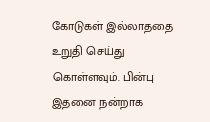கோடுகள் இல்லாததை உறுதி செய்து கொள்ளவும். பின்பு இதனை நன்றாக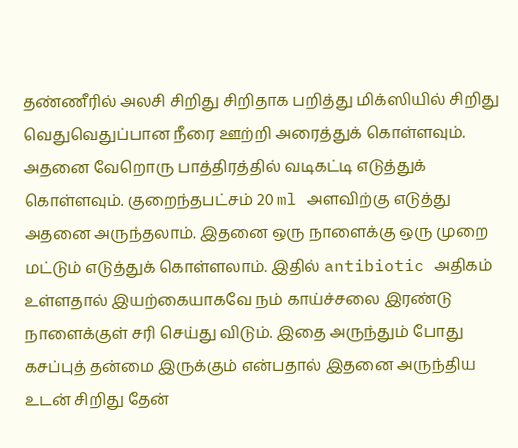தண்ணீரில் அலசி சிறிது சிறிதாக பறித்து மிக்ஸியில் சிறிது வெதுவெதுப்பான நீரை ஊற்றி அரைத்துக் கொள்ளவும். அதனை வேறொரு பாத்திரத்தில் வடிகட்டி எடுத்துக் கொள்ளவும். குறைந்தபட்சம் 20 ml அளவிற்கு எடுத்து அதனை அருந்தலாம். இதனை ஒரு நாளைக்கு ஒரு முறை மட்டும் எடுத்துக் கொள்ளலாம். இதில் antibiotic அதிகம் உள்ளதால் இயற்கையாகவே நம் காய்ச்சலை இரண்டு நாளைக்குள் சரி செய்து விடும். இதை அருந்தும் போது கசப்புத் தன்மை இருக்கும் என்பதால் இதனை அருந்திய உடன் சிறிது தேன்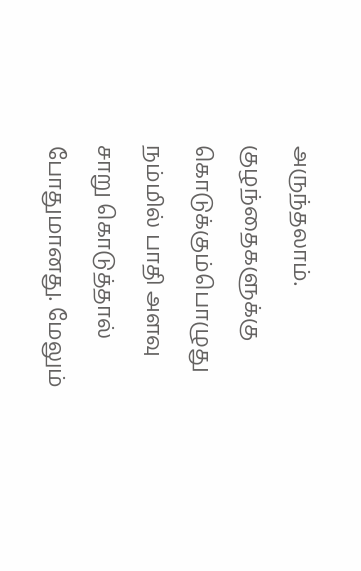அருந்தலாம். குழந்தைகளுக்கு கொடுக்கும்பொழுது நம்மில் பாதி அளவு சாறு கொடுத்தால் போதுமானது. மேலும்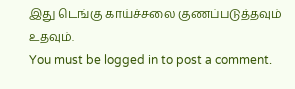இது டெங்கு காய்ச்சலை குணப்படுத்தவும் உதவும்.
You must be logged in to post a comment.